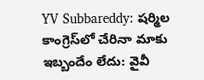YV Subbareddy: షర్మిల కాంగ్రెస్‌లో చేరినా మాకు ఇబ్బందేం లేదు: వైవీ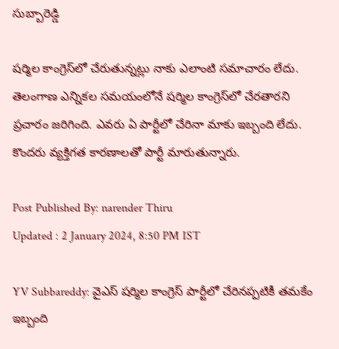సుబ్బారెడ్డి

షర్మిల కాంగ్రెస్‌లో చేరుతున్నట్లు నాకు ఎలాంటి సమాచారం లేదు. తెలంగాణ ఎన్నికల సమయంలోనే షర్మిల కాంగ్రెస్‌లో చేరతారని ప్రచారం జరిగింది. ఎవరు ఏ పార్టీలో చేరినా మాకు ఇబ్బంది లేదు. కొందరు వ్యక్తిగత కారణాలతో పార్టీ మారుతున్నారు.

Post Published By: narender Thiru
Updated : 2 January 2024, 8:50 PM IST

YV Subbareddy: వైఎస్ షర్మిల కాంగ్రెస్ పార్టీలో చేరినప్పటికీ తమకేం ఇబ్బంది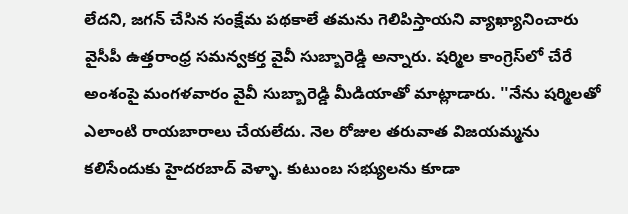లేదని, జగన్ చేసిన సంక్షేమ పథకాలే తమను గెలిపిస్తాయని వ్యాఖ్యానించారు వైసీపీ ఉత్తరాంధ్ర సమన్వకర్త వైవీ సుబ్బారెడ్డి అన్నారు. షర్మిల కాంగ్రెస్‌లో చేరే అంశంపై మంగళవారం వైవీ సుబ్బారెడ్డి మీడియాతో మాట్లాడారు. ''నేను షర్మిలతో ఎలాంటి రాయబారాలు చేయలేదు. నెల రోజుల తరువాత విజయమ్మను కలిసేందుకు హైదరబాద్ వెళ్ళా. కుటుంబ సభ్యులను కూడా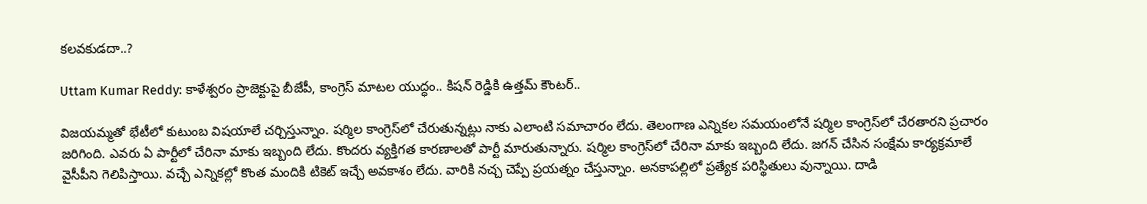కలవకుడదా..?

Uttam Kumar Reddy: కాళేశ్వరం ప్రాజెక్టుపై బీజేపీ, కాంగ్రెస్ మాటల యుద్ధం.. కిషన్‌ రెడ్డికి ఉత్తమ్ కౌంటర్..

విజయమ్మతో భేటీలో కుటుంబ విషయాలే చర్చిస్తున్నాం. షర్మిల కాంగ్రెస్‌లో చేరుతున్నట్లు నాకు ఎలాంటి సమాచారం లేదు. తెలంగాణ ఎన్నికల సమయంలోనే షర్మిల కాంగ్రెస్‌లో చేరతారని ప్రచారం జరిగింది. ఎవరు ఏ పార్టీలో చేరినా మాకు ఇబ్బంది లేదు. కొందరు వ్యక్తిగత కారణాలతో పార్టీ మారుతున్నారు. షర్మిల కాంగ్రెస్‌లో చేరినా మాకు ఇబ్బంది లేదు. జగన్ చేసిన సంక్షేమ కార్యక్రమాలే వైసీపీని గెలిపిస్తాయి. వచ్చే ఎన్నికల్లో కొంత మందికి టికెట్ ఇచ్చే అవకాశం లేదు. వారికి నచ్చ చెప్పే ప్రయత్నం చేస్తున్నాం. అనకాపల్లిలో ప్రత్యేక పరిస్థితులు వున్నాయి. దాడి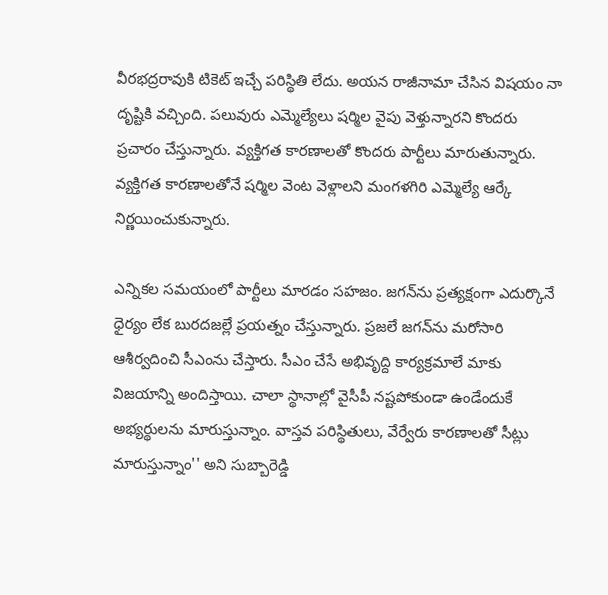వీరభద్రరావుకి టికెట్ ఇచ్చే పరిస్థితి లేదు. అయన రాజీనామా చేసిన విషయం నా దృష్టికి వచ్చింది. పలువురు ఎమ్మెల్యేలు షర్మిల వైపు వెళ్తున్నారని కొందరు ప్రచారం చేస్తున్నారు. వ్యక్తిగత కారణాలతో కొందరు పార్టీలు మారుతున్నారు. వ్యక్తిగత కారణాలతోనే షర్మిల వెంట వెళ్లాలని మంగళగిరి ఎమ్మెల్యే ఆర్కే నిర్ణయించుకున్నారు.

ఎన్నికల సమయంలో పార్టీలు మారడం సహజం. జగన్‌ను ప్రత్యక్షంగా ఎదుర్కొనే ధైర్యం లేక బురదజల్లే ప్రయత్నం చేస్తున్నారు. ప్రజలే జగన్‌ను మరోసారి ఆశీర్వదించి సీఎంను చేస్తారు. సీఎం చేసే అభివృద్ది కార్యక్రమాలే మాకు విజయాన్ని అందిస్తాయి. చాలా స్థానాల్లో వైసీపీ నష్టపోకుండా ఉండేందుకే అభ్యర్థులను మారుస్తున్నాం. వాస్తవ పరిస్థితులు, వేర్వేరు కారణాలతో సీట్లు మారుస్తున్నాం'' అని సుబ్బారెడ్డి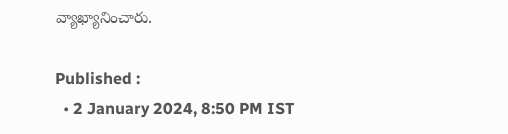వ్యాఖ్యానించారు.

Published :
  • 2 January 2024, 8:50 PM IST